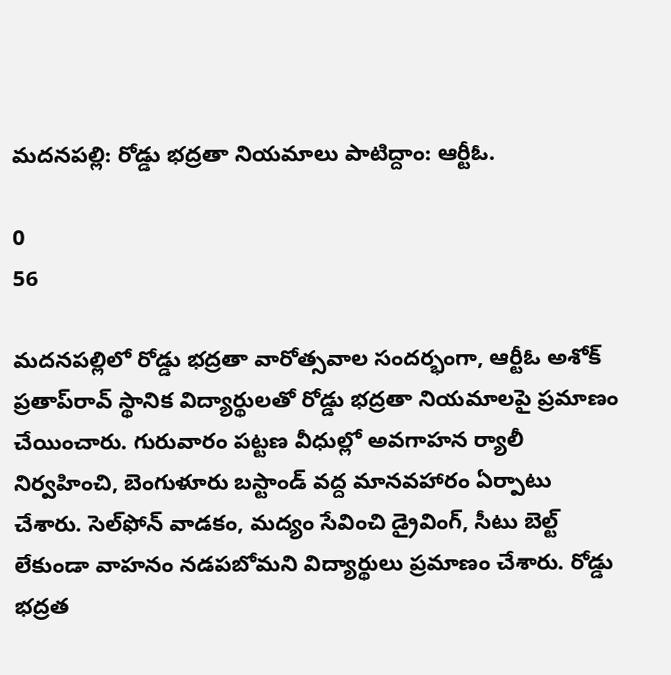మదనపల్లి: రోడ్డు భద్రతా నియమాలు పాటిద్దాం: ఆర్టీఓ.

0
56

మదనపల్లిలో రోడ్డు భద్రతా వారోత్సవాల సందర్భంగా, ఆర్టీఓ అశోక్ ప్రతాప్‌రావ్ స్థానిక విద్యార్థులతో రోడ్డు భద్రతా నియమాలపై ప్రమాణం చేయించారు. గురువారం పట్టణ వీధుల్లో అవగాహన ర్యాలీ నిర్వహించి, బెంగుళూరు బస్టాండ్ వద్ద మానవహారం ఏర్పాటు చేశారు. సెల్‌ఫోన్ వాడకం, మద్యం సేవించి డ్రైవింగ్, సీటు బెల్ట్ లేకుండా వాహనం నడపబోమని విద్యార్థులు ప్రమాణం చేశారు. రోడ్డు భద్రత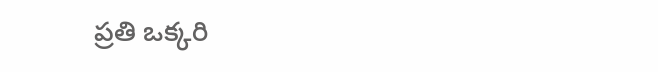ప్రతి ఒక్కరి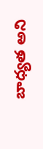బాధ్యత అని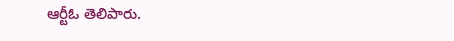ఆర్టీఓ తెలిపారు.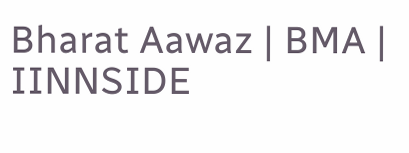Bharat Aawaz | BMA | IINNSIDE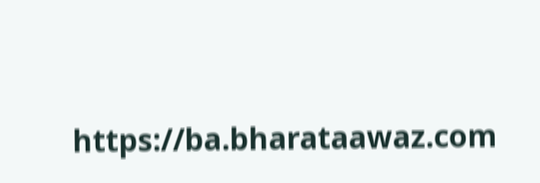https://ba.bharataawaz.com